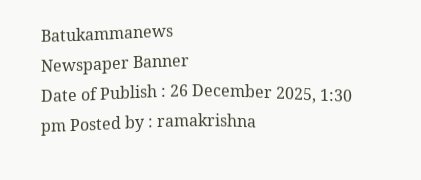Batukammanews
Newspaper Banner
Date of Publish : 26 December 2025, 1:30 pm Posted by : ramakrishna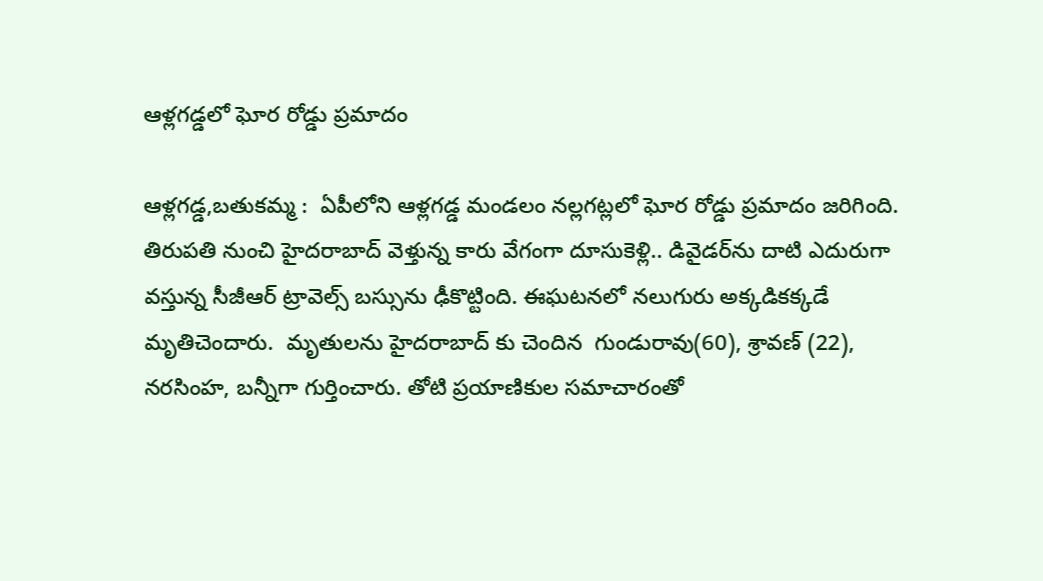ఆళ్లగడ్డలో ఘోర రోడ్డు ప్రమాదం

ఆళ్లగడ్డ,బతుకమ్మ :  ఏపీలోని ఆళ్లగడ్డ మండలం నల్లగట్లలో ఘోర రోడ్డు ప్రమాదం జరిగింది.  తిరుపతి నుంచి హైదరాబాద్ వెళ్తున్న కారు వేగంగా దూసుకెళ్లి.. డివైడర్‌ను దాటి ఎదురుగా వస్తున్న సీజీఆర్ ట్రావెల్స్ బస్సును ఢీకొట్టింది. ఈఘటనలో నలుగురు అక్కడికక్కడే మృతిచెందారు.  మృతులను హైదరాబాద్ కు చెందిన  గుండురావు(60), శ్రావణ్ (22), నరసింహ, బన్నీగా గుర్తించారు. తోటి ప్రయాణికుల సమాచారంతో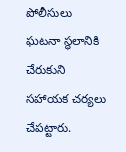పోలీసులు ఘటనా స్థలానికి చేరుకుని సహాయక చర్యలు చేపట్టారు.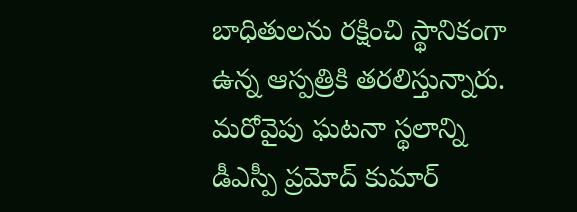బాధితులను రక్షించి స్థానికంగా ఉన్న ఆస్పత్రికి తరలిస్తున్నారు. మరోవైపు ఘటనా స్థలాన్ని డీఎస్పీ ప్రమోద్ కుమార్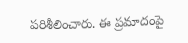పరిశీలించారు. ఈ ప్రమాదంపై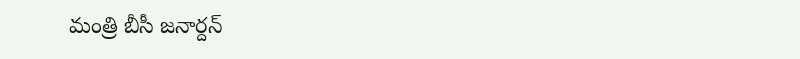మంత్రి బీసీ జనార్దన్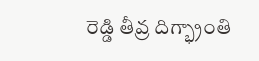రెడ్డి తీవ్ర దిగ్భ్రాంతి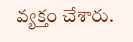వ్యక్తం చేశారు.